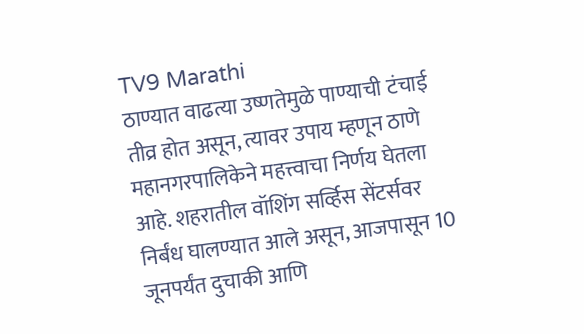TV9 Marathi
ठाण्यात वाढत्या उष्णतेमुळे पाण्याची टंचाई तीव्र होत असून, त्यावर उपाय म्हणून ठाणे महानगरपालिकेने महत्त्वाचा निर्णय घेतला आहे. शहरातील वॉशिंग सर्व्हिस सेंटर्सवर निर्बंध घालण्यात आले असून, आजपासून 10 जूनपर्यंत दुचाकी आणि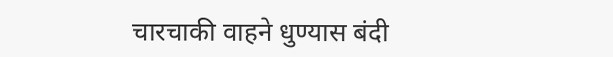चारचाकी वाहने धुण्यास बंदी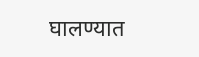घालण्यात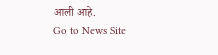आली आहे.
Go to News Site